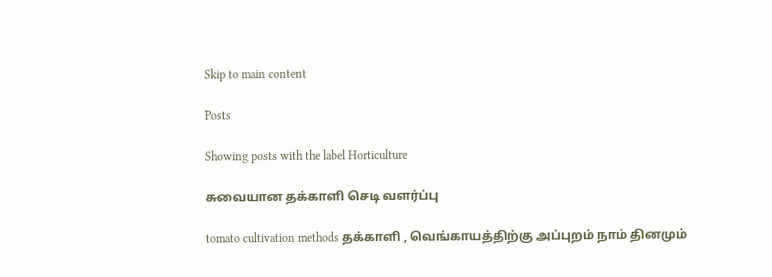Skip to main content

Posts

Showing posts with the label Horticulture

சுவையான தக்காளி செடி வளர்ப்பு

tomato cultivation methods தக்காளி , வெங்காயத்திற்கு அப்புறம் நாம் தினமும்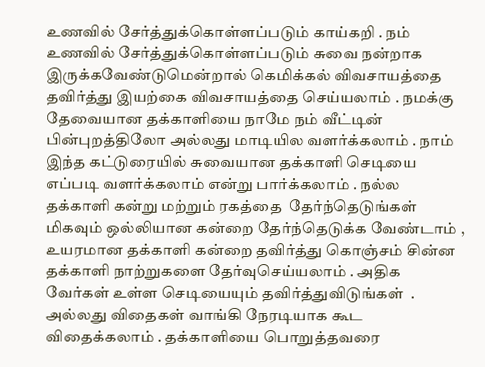உணவில் சேர்த்துக்கொள்ளப்படும் காய்கறி . நம் உணவில் சேர்த்துக்கொள்ளப்படும் சுவை நன்றாக இருக்கவேண்டுமென்றால் கெமிக்கல் விவசாயத்தை தவிர்த்து இயற்கை விவசாயத்தை செய்யலாம் . நமக்கு தேவையான தக்காளியை நாமே நம் வீட்டின் பின்புறத்திலோ அல்லது மாடியில வளர்க்கலாம் . நாம் இந்த கட்டுரையில் சுவையான தக்காளி செடியை எப்படி வளர்க்கலாம் என்று பார்க்கலாம் . நல்ல தக்காளி கன்று மற்றும் ரகத்தை  தேர்ந்தெடுங்கள்  மிகவும் ஒல்லியான கன்றை தேர்ந்தெடுக்க வேண்டாம் , உயரமான தக்காளி கன்றை தவிர்த்து கொஞ்சம் சின்ன தக்காளி நாற்றுகளை தேர்வுசெய்யலாம் . அதிக வேர்கள் உள்ள செடியையும் தவிர்த்துவிடுங்கள்  . அல்லது விதைகள் வாங்கி நேரடியாக கூட விதைக்கலாம் . தக்காளியை பொறுத்தவரை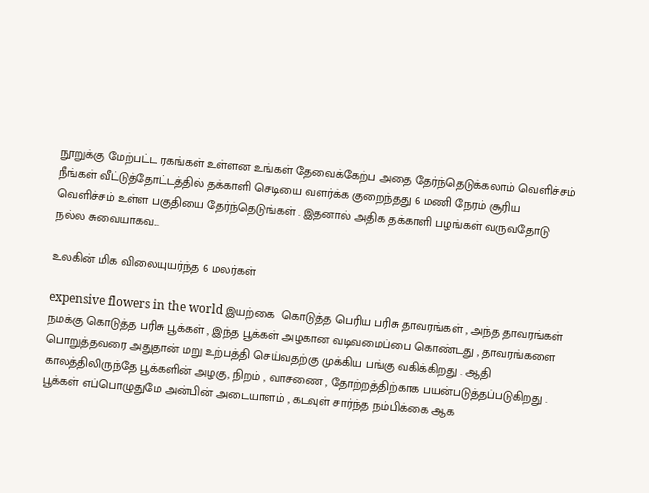நூறுக்கு மேற்பட்ட ரகங்கள் உள்ளன உங்கள் தேவைக்கேற்ப அதை தேர்ந்தெடுக்கலாம் வெளிச்சம்  நீங்கள் வீட்டுத்தோட்டத்தில் தக்காளி செடியை வளர்க்க குறைந்தது 6 மணி நேரம் சூரிய வெளிச்சம் உள்ள பகுதியை தேர்ந்தெடுங்கள் . இதனால் அதிக தக்காளி பழங்கள் வருவதோடு நல்ல சுவையாகவ...

உலகின் மிக விலையுயர்ந்த 6 மலர்கள்

expensive flowers in the world இயற்கை  கொடுத்த பெரிய பரிசு தாவரங்கள் , அந்த தாவரங்கள் நமக்கு கொடுத்த பரிசு பூக்கள் , இந்த பூக்கள் அழகான வடிவமைப்பை கொண்டது , தாவரங்களை பொறுத்தவரை அதுதான் மறு உற்பத்தி செய்வதற்கு முக்கிய பங்கு வகிக்கிறது . ஆதி காலத்திலிருந்தே பூக்களின் அழகு, நிறம் , வாசணை , தோற்றத்திற்காக பயன்படுத்தப்படுகிறது . பூக்கள் எப்பொழுதுமே அன்பின் அடையாளம் , கடவுள் சார்ந்த நம்பிக்கை ஆக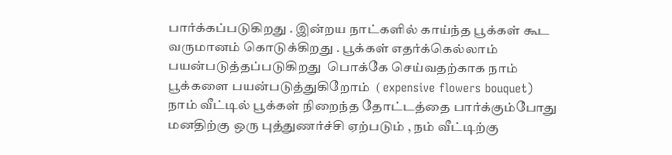பார்க்கப்படுகிறது . இன்றய நாட்களில் காய்ந்த பூக்கள் கூட வருமானம் கொடுக்கிறது . பூக்கள் எதர்க்கெல்லாம் பயன்படுத்தப்படுகிறது  பொக்கே செய்வதற்காக நாம் பூக்களை பயன்படுத்துகிறோம்  ( expensive flowers bouquet) நாம் வீட்டில் பூக்கள் நிறைந்த தோட்டத்தை பார்க்கும்போது மனதிற்கு ஒரு புத்துணர்ச்சி ஏற்படும் , நம் வீட்டிற்கு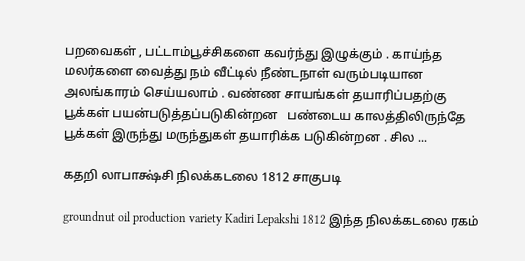பறவைகள் , பட்டாம்பூச்சிகளை கவர்ந்து இழுக்கும் . காய்ந்த மலர்களை வைத்து நம் வீட்டில் நீண்டநாள் வரும்படியான அலங்காரம் செய்யலாம் . வண்ண சாயங்கள் தயாரிப்பதற்கு பூக்கள் பயன்படுத்தப்படுகின்றன   பண்டைய காலத்திலிருந்தே பூக்கள் இருந்து மருந்துகள் தயாரிக்க படுகின்றன . சில ...

கதறி லாபாக்ஷ்சி நிலக்கடலை 1812 சாகுபடி

groundnut oil production variety Kadiri Lepakshi 1812 இந்த நிலக்கடலை ரகம்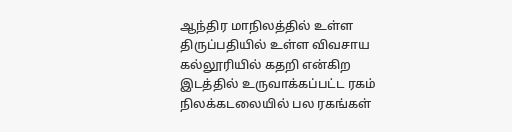ஆந்திர மாநிலத்தில் உள்ள திருப்பதியில் உள்ள விவசாய கல்லூரியில் கதறி என்கிற இடத்தில் உருவாக்கப்பட்ட ரகம் நிலக்கடலையில் பல ரகங்கள்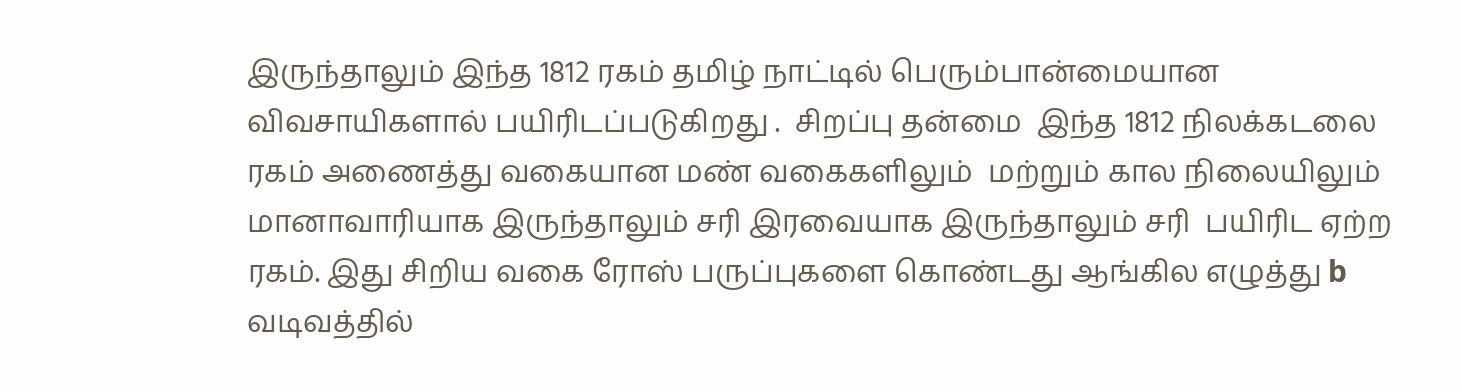இருந்தாலும் இந்த 1812 ரகம் தமிழ் நாட்டில் பெரும்பான்மையான விவசாயிகளால் பயிரிடப்படுகிறது .  சிறப்பு தன்மை  இந்த 1812 நிலக்கடலை ரகம் அணைத்து வகையான மண் வகைகளிலும்  மற்றும் கால நிலையிலும் மானாவாரியாக இருந்தாலும் சரி இரவையாக இருந்தாலும் சரி  பயிரிட ஏற்ற ரகம். இது சிறிய வகை ரோஸ் பருப்புகளை கொண்டது ஆங்கில எழுத்து b வடிவத்தில்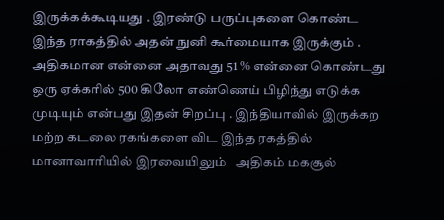இருக்கக்கூடியது . இரண்டு பருப்புகளை கொண்ட இந்த ராகத்தில் அதன் நுனி கூர்மையாக இருக்கும் . அதிகமான என்னை அதாவது 51 % என்னை கொண்டது ஒரு ஏக்கரில் 500 கிலோ எண்ணெய் பிழிந்து எடுக்க முடியும் என்பது இதன் சிறப்பு . இந்தியாவில் இருக்கற மற்ற கடலை ரகங்களை விட இந்த ரகத்தில் மானாவாரியில் இரவையிலும்   அதிகம் மகசூல்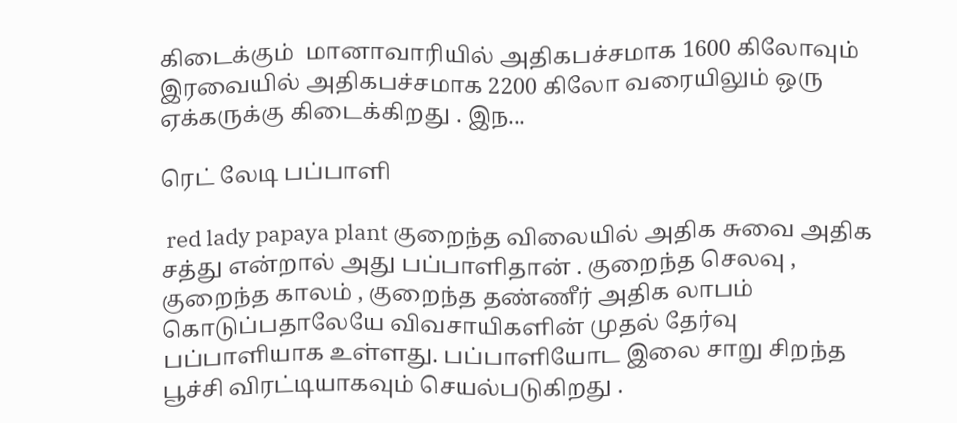கிடைக்கும்  மானாவாரியில் அதிகபச்சமாக 1600 கிலோவும் இரவையில் அதிகபச்சமாக 2200 கிலோ வரையிலும் ஒரு ஏக்கருக்கு கிடைக்கிறது . இந...

ரெட் லேடி பப்பாளி

 red lady papaya plant குறைந்த விலையில் அதிக சுவை அதிக சத்து என்றால் அது பப்பாளிதான் . குறைந்த செலவு , குறைந்த காலம் , குறைந்த தண்ணீர் அதிக லாபம் கொடுப்பதாலேயே விவசாயிகளின் முதல் தேர்வு பப்பாளியாக உள்ளது. பப்பாளியோட இலை சாறு சிறந்த பூச்சி விரட்டியாகவும் செயல்படுகிறது .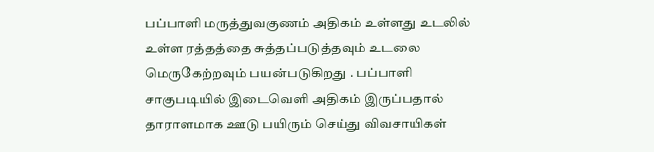பப்பாளி மருத்துவகுணம் அதிகம் உள்ளது உடலில் உள்ள ரத்தத்தை சுத்தப்படுத்தவும் உடலை மெருகேற்றவும் பயன்படுகிறது . பப்பாளி சாகுபடியில் இடைவெளி அதிகம் இருப்பதால் தாராளமாக ஊடு பயிரும் செய்து விவசாயிகள்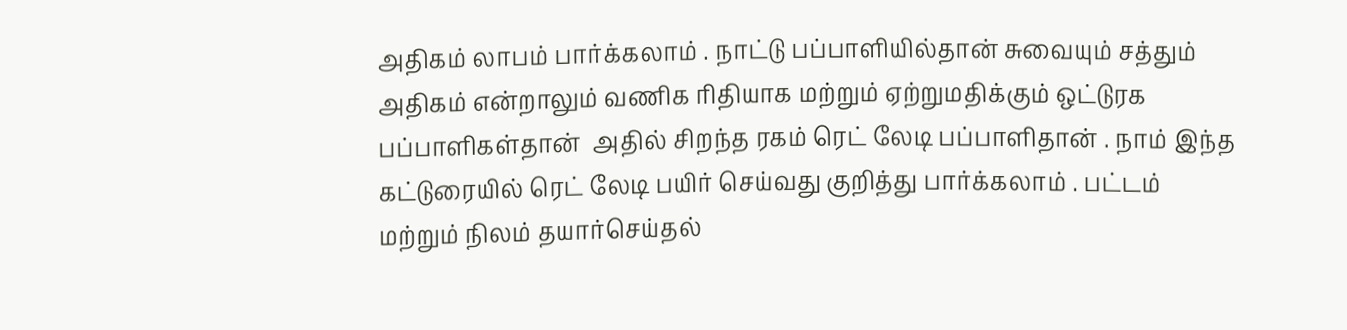அதிகம் லாபம் பார்க்கலாம் . நாட்டு பப்பாளியில்தான் சுவையும் சத்தும் அதிகம் என்றாலும் வணிக ரிதியாக மற்றும் ஏற்றுமதிக்கும் ஒட்டுரக பப்பாளிகள்தான்  அதில் சிறந்த ரகம் ரெட் லேடி பப்பாளிதான் . நாம் இந்த கட்டுரையில் ரெட் லேடி பயிர் செய்வது குறித்து பார்க்கலாம் . பட்டம் மற்றும் நிலம் தயார்செய்தல்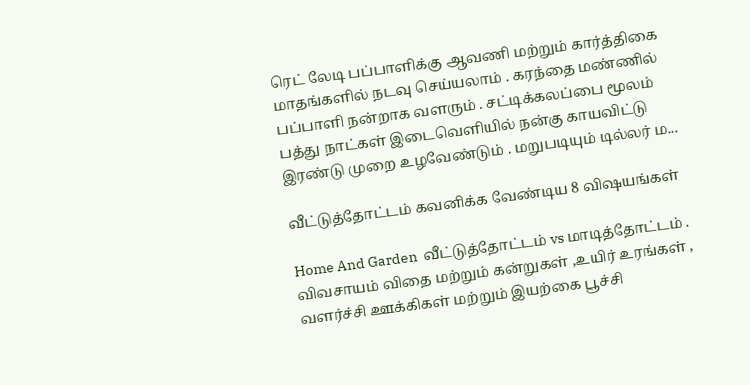ரெட் லேடி பப்பாளிக்கு ஆவணி மற்றும் கார்த்திகை மாதங்களில் நடவு செய்யலாம் . கரந்தை மண்ணில் பப்பாளி நன்றாக வளரும் . சட்டிக்கலப்பை மூலம் பத்து நாட்கள் இடைவெளியில் நன்கு காயவிட்டு இரண்டு முறை உழவேண்டும் . மறுபடியும் டில்லர் ம...

வீட்டுத்தோட்டம் கவனிக்க வேண்டிய 8 விஷயங்கள்

Home And Garden  வீட்டுத்தோட்டம் vs மாடித்தோட்டம் . விவசாயம் விதை மற்றும் கன்றுகள் ,உயிர் உரங்கள் , வளர்ச்சி ஊக்கிகள் மற்றும் இயற்கை பூச்சி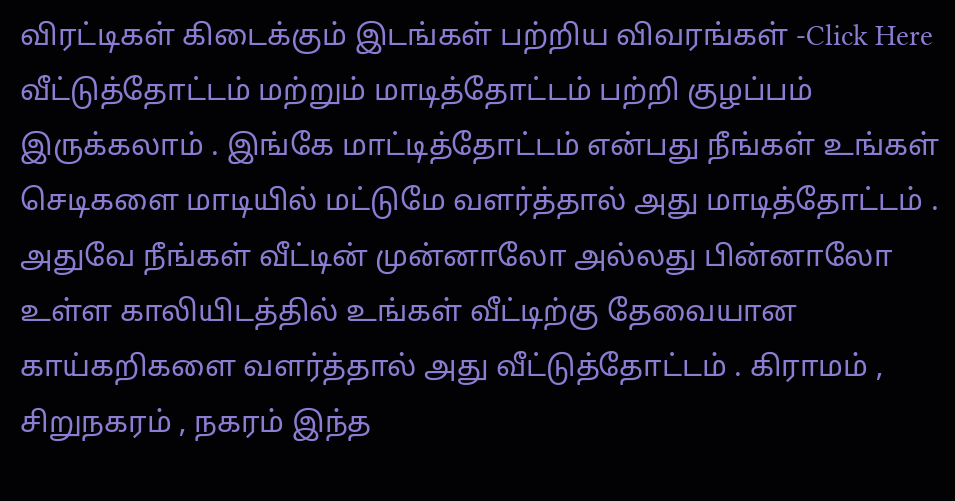விரட்டிகள் கிடைக்கும் இடங்கள் பற்றிய விவரங்கள் -Click Here  வீட்டுத்தோட்டம் மற்றும் மாடித்தோட்டம் பற்றி குழப்பம் இருக்கலாம் . இங்கே மாட்டித்தோட்டம் என்பது நீங்கள் உங்கள் செடிகளை மாடியில் மட்டுமே வளர்த்தால் அது மாடித்தோட்டம் . அதுவே நீங்கள் வீட்டின் முன்னாலோ அல்லது பின்னாலோ உள்ள காலியிடத்தில் உங்கள் வீட்டிற்கு தேவையான காய்கறிகளை வளர்த்தால் அது வீட்டுத்தோட்டம் . கிராமம் , சிறுநகரம் , நகரம் இந்த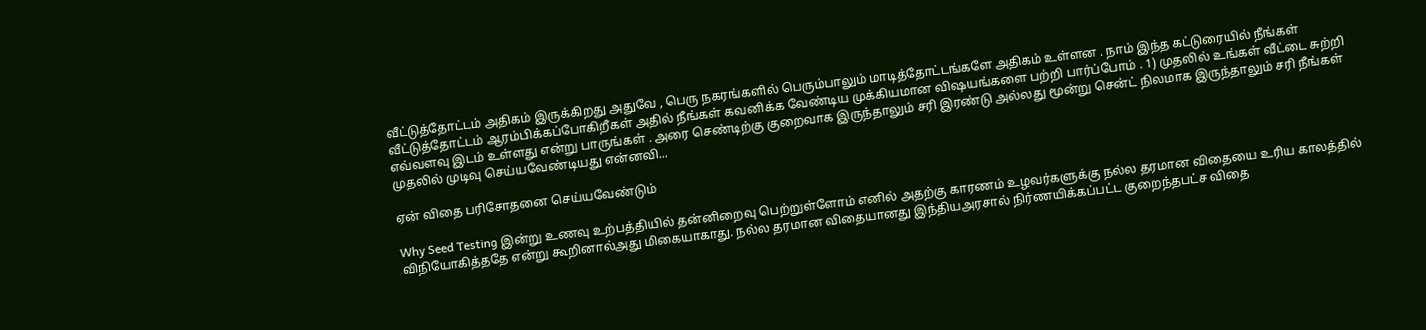வீட்டுத்தோட்டம் அதிகம் இருக்கிறது அதுவே , பெரு நகரங்களில் பெரும்பாலும் மாடித்தோட்டங்களே அதிகம் உள்ளன . நாம் இந்த கட்டுரையில் நீங்கள் வீட்டுத்தோட்டம் ஆரம்பிக்கப்போகிறீகள் அதில் நீங்கள் கவனிக்க வேண்டிய முக்கியமான விஷயங்களை பற்றி பார்ப்போம் . 1) முதலில் உங்கள் வீட்டை சுற்றி எவ்வளவு இடம் உள்ளது என்று பாருங்கள் . அரை செண்டிற்கு குறைவாக இருந்தாலும் சரி இரண்டு அல்லது மூன்று சென்ட் நிலமாக இருந்தாலும் சரி நீங்கள் முதலில் முடிவு செய்யவேண்டியது என்னவி...

ஏன் விதை பரிசோதனை செய்யவேண்டும்

Why Seed Testing இன்று உணவு உற்பத்தியில்‌ தன்னிறைவு பெற்றுள்ளோம்‌ எனில்‌ அதற்கு காரணம்‌ உழவர்களுக்கு நல்ல தரமான விதையை உரிய காலத்தில்‌ விநியோகித்ததே என்று கூறினால்‌அது மிகையாகாது. நல்ல தரமான விதையானது இந்தியஅரசால்‌ நிர்ணயிக்கப்பட்ட குறைந்தபட்ச விதை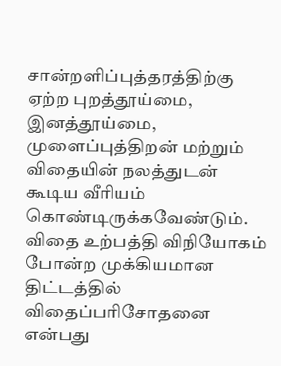சான்றளிப்புத்‌தரத்திற்கு ஏற்ற புறத்தூய்மை, இனத்தூய்மை, முளைப்புத்திறன்‌ மற்றும்‌ விதையின்‌ நலத்துடன்‌ கூடிய வீரியம்‌ கொண்டிருக்கவேண்டும்‌.  விதை உற்பத்தி விநியோகம்‌ போன்ற முக்கியமான திட்டத்தில்‌ விதைப்பரிசோதனை என்பது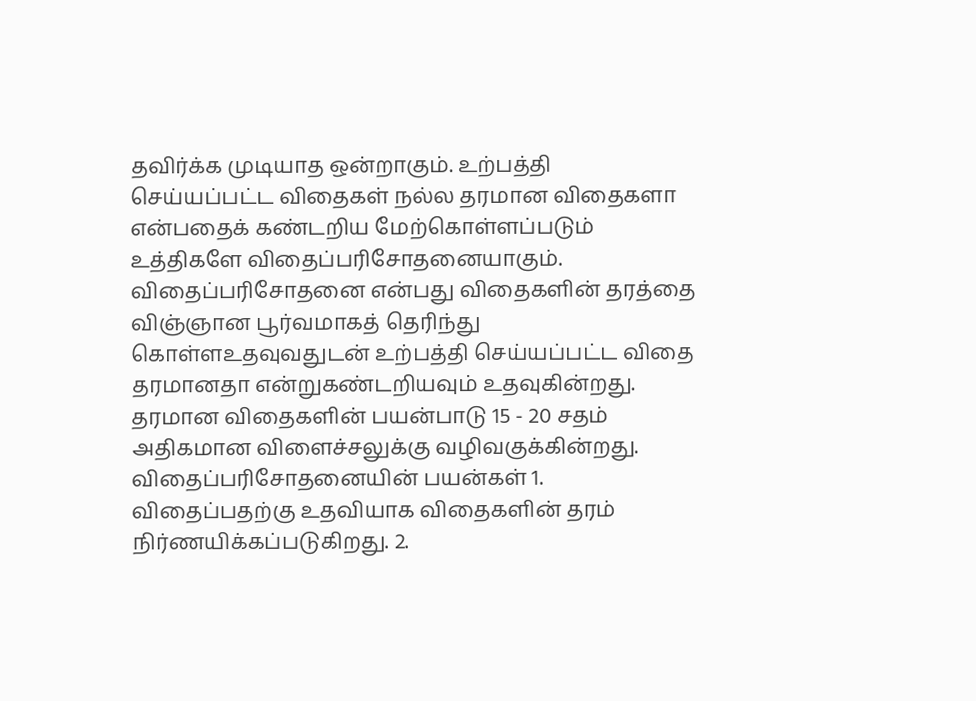தவிர்க்க முடியாத ஒன்‌றாகும்‌. உற்பத்தி செய்யப்பட்ட விதைகள்‌ நல்ல தரமான விதைகளா என்பதைக்‌ கண்டறிய மேற்கொள்ளப்படும்‌ உத்திகளே விதைப்பரிசோதனையாகும்‌. விதைப்பரிசோதனை என்பது விதைகளின்‌ தரத்தை விஞ்ஞான பூர்வமாகத்‌ தெரிந்து கொள்ளஉதவுவதுடன்‌ உற்பத்தி செய்யப்பட்ட விதை தரமானதா என்றுகண்டறியவும்‌ உதவுகின்றது. தரமான விதைகளின்‌ பயன்பாடு 15 - 20 சதம்‌ அதிகமான விளைச்சலுக்கு வழிவகுக்கின்றது. விதைப்பரிசோதனையின்‌ பயன்கள்‌ 1. விதைப்பதற்கு உதவியாக விதைகளின்‌ தரம்‌ நிர்ணயிக்கப்‌படுகிறது. 2.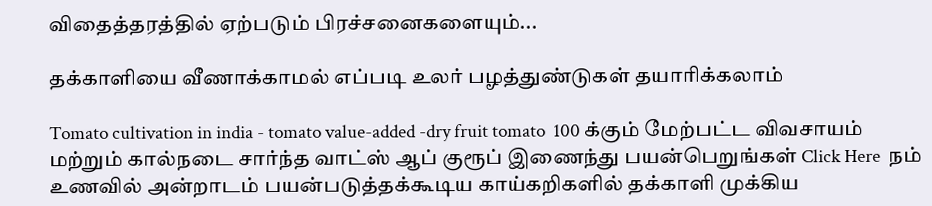விதைத்தரத்தில்‌ ஏற்படும்‌ பிரச்சனைகளையும்...

தக்காளியை வீணாக்காமல் எப்படி உலர் பழத்துண்டுகள் தயாரிக்கலாம்

Tomato cultivation in india - tomato value-added -dry fruit tomato  100 க்கும் மேற்பட்ட விவசாயம் மற்றும் கால்நடை சார்ந்த வாட்ஸ் ஆப் குரூப் இணைந்து பயன்பெறுங்கள் Click Here  நம்‌ உணவில்‌ அன்றாடம்‌ பயன்படுத்தக்கூடிய காய்கறிகளில்‌ தக்காளி முக்கிய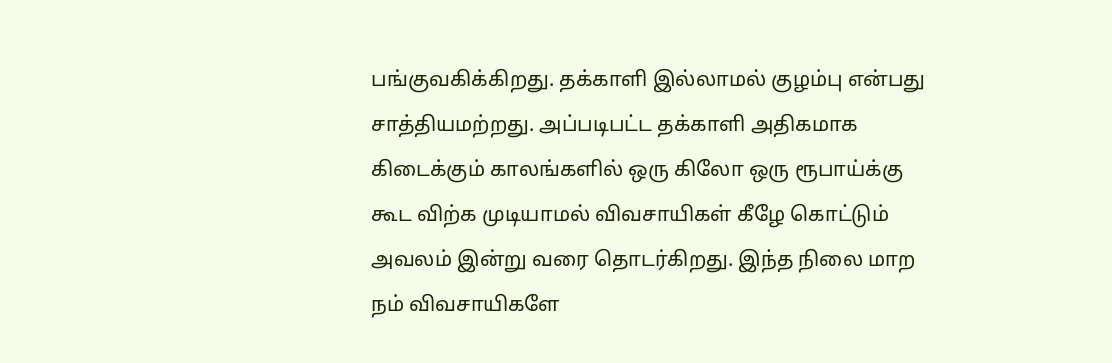பங்குவகிக்கிறது. தக்காளி இல்லாமல்‌ குழம்பு என்பது சாத்தியமற்றது. அப்படிபட்ட தக்காளி அதிகமாக கிடைக்கும்‌ காலங்களில்‌ ஒரு கிலோ ஒரு ரூபாய்க்கு கூட விற்க முடியாமல்‌ விவசாயிகள்‌ கீழே கொட்டும்‌ அவலம்‌ இன்று வரை தொடர்கிறது. இந்த நிலை மாற நம் விவசாயிகளே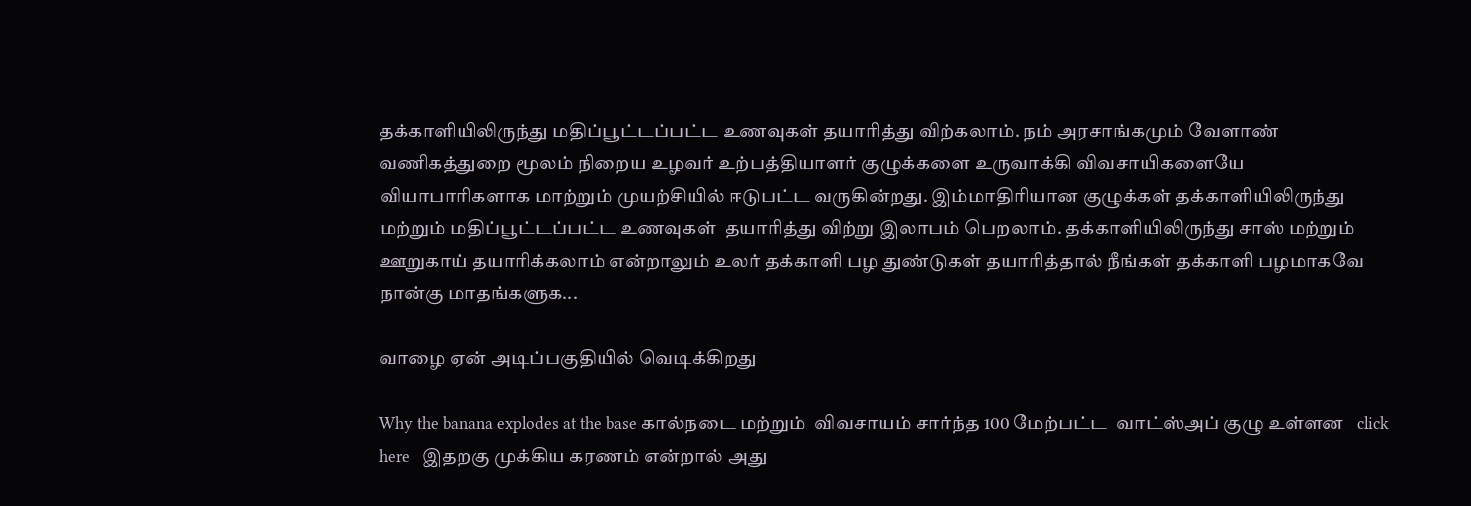தக்காளியிலிருந்து மதிப்பூட்டப்பட்ட உணவுகள்‌ தயாரித்து விற்கலாம்‌. நம்‌ அரசாங்கமும்‌ வேளாண்‌ வணிகத்துறை மூலம்‌ நிறைய உழவர்‌ உற்பத்தியாளர்‌ குழுக்களை உருவாக்கி விவசாயிகளையே வியாபாரிகளாக மாற்றும்‌ முயற்சியில்‌ ஈடுபட்ட வருகின்றது. இம்மாதிரியான குழுக்கள்‌ தக்காளியிலிருந்து மற்றும்‌ மதிப்பூட்டப்பட்ட உணவுகள்‌  தயாரித்து விற்று இலாபம்‌ பெறலாம்‌. தக்காளியிலிருந்து சாஸ் மற்றும் ஊறுகாய் தயாரிக்கலாம் என்றாலும் உலர் தக்காளி பழ துண்டுகள் தயாரித்தால் நீங்கள் தக்காளி பழமாகவே நான்கு மாதங்களுக...

வாழை ஏன் அடிப்பகுதியில் வெடிக்கிறது

Why the banana explodes at the base கால்நடை மற்றும்  விவசாயம் சார்ந்த 100 மேற்பட்ட  வாட்ஸ்அப் குழு உள்ளன   click here   இதறகு முக்கிய கரணம் என்றால் அது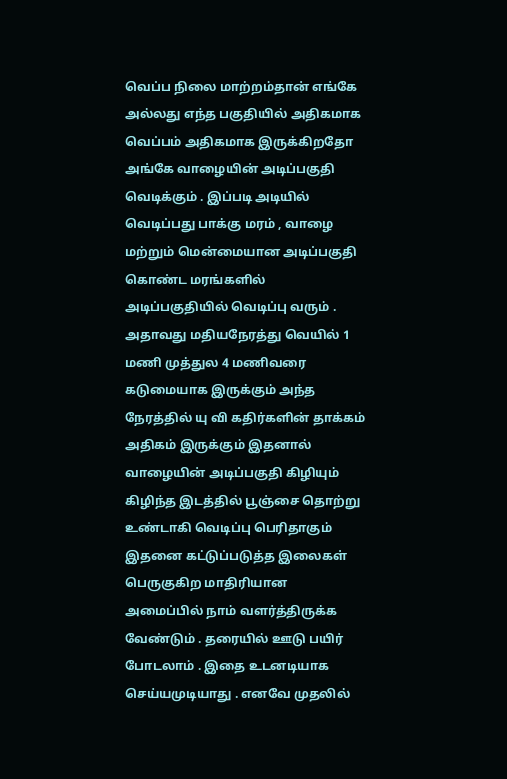வெப்ப நிலை மாற்றம்தான் எங்கே அல்லது எந்த பகுதியில் அதிகமாக வெப்பம் அதிகமாக இருக்கிறதோ அங்கே வாழையின் அடிப்பகுதி வெடிக்கும் . இப்படி அடியில் வெடிப்பது பாக்கு மரம் , வாழை மற்றும் மென்மையான அடிப்பகுதி கொண்ட மரங்களில் அடிப்பகுதியில் வெடிப்பு வரும் .  அதாவது மதியநேரத்து வெயில் 1 மணி முத்துல 4 மணிவரை கடுமையாக இருக்கும் அந்த நேரத்தில் யு வி கதிர்களின் தாக்கம் அதிகம் இருக்கும் இதனால் வாழையின் அடிப்பகுதி கிழியும் கிழிந்த இடத்தில் பூஞ்சை தொற்று உண்டாகி வெடிப்பு பெரிதாகும்  இதனை கட்டுப்படுத்த இலைகள் பெருகுகிற மாதிரியான அமைப்பில் நாம் வளர்த்திருக்க வேண்டும் . தரையில் ஊடு பயிர் போடலாம் . இதை உடனடியாக செய்யமுடியாது . எனவே முதலில்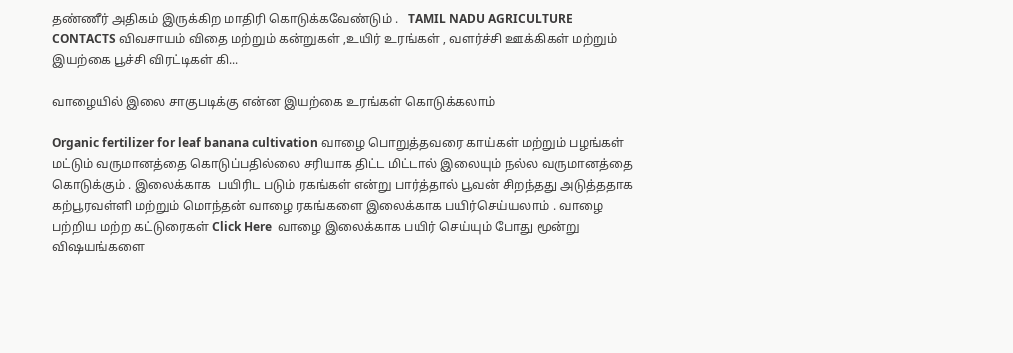தண்ணீர் அதிகம் இருக்கிற மாதிரி கொடுக்கவேண்டும் .   TAMIL NADU AGRICULTURE CONTACTS விவசாயம் விதை மற்றும் கன்றுகள் ,உயிர் உரங்கள் , வளர்ச்சி ஊக்கிகள் மற்றும் இயற்கை பூச்சி விரட்டிகள் கி...

வாழையில் இலை சாகுபடிக்கு என்ன இயற்கை உரங்கள் கொடுக்கலாம்

Organic fertilizer for leaf banana cultivation வாழை பொறுத்தவரை காய்கள் மற்றும் பழங்கள் மட்டும் வருமானத்தை கொடுப்பதில்லை சரியாக திட்ட மிட்டால் இலையும் நல்ல வருமானத்தை கொடுக்கும் . இலைக்காக  பயிரிட படும் ரகங்கள் என்று பார்த்தால் பூவன் சிறந்தது அடுத்ததாக கற்பூரவள்ளி மற்றும் மொந்தன் வாழை ரகங்களை இலைக்காக பயிர்செய்யலாம் . வாழை பற்றிய மற்ற கட்டுரைகள் Click Here  வாழை இலைக்காக பயிர் செய்யும் போது மூன்று விஷயங்களை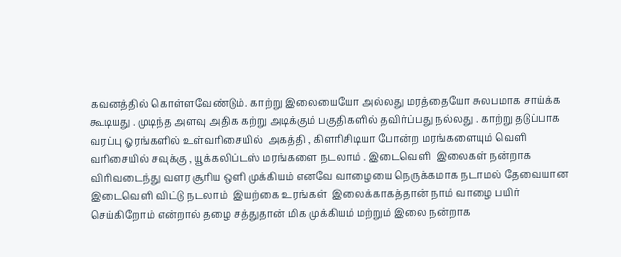கவனத்தில் கொள்ளவேண்டும். காற்று இலையையோ அல்லது மரத்தையோ சுலபமாக சாய்க்க கூடியது . முடிந்த அளவு அதிக கற்று அடிக்கும் பகுதிகளில் தவிர்ப்பது நல்லது . காற்று தடுப்பாக வரப்பு ஓரங்களில் உள்வரிசையில்  அகத்தி , கிளரிசிடியா போன்ற மரங்களையும் வெளி வரிசையில் சவுக்கு , யூக்கலிப்டஸ் மரங்களை நடலாம் . இடைவெளி  இலைகள் நன்றாக விரிவடைந்து வளர சூரிய ஒளி முக்கியம் எனவே வாழையை நெருக்கமாக நடாமல் தேவையான இடைவெளி விட்டு நடலாம்  இயற்கை உரங்கள்  இலைக்காகத்தான் நாம் வாழை பயிர் செய்கிறோம் என்றால் தழை சத்துதான் மிக முக்கியம் மற்றும் இலை நன்றாக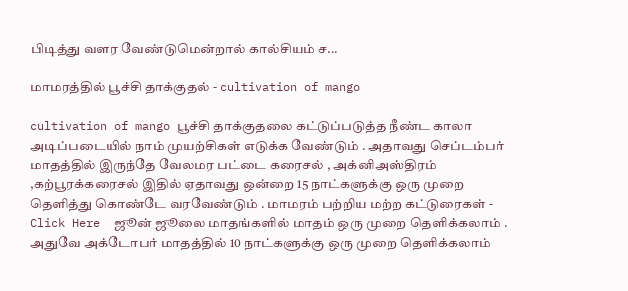பிடித்து வளர வேண்டுமென்றால் கால்சியம் ச...

மாமரத்தில் பூச்சி தாக்குதல் - cultivation of mango

cultivation of mango பூச்சி தாக்குதலை கட்டுப்படுத்த நீண்ட காலா அடிப்படையில் நாம் முயற்சிகள் எடுக்க வேண்டும் . அதாவது செப்டம்பர் மாதத்தில் இருந்தே வேலமர பட்டை கரைசல் , அக்னிஅஸ்திரம் ,கற்பூரக்கரைசல் இதில் ஏதாவது ஒன்றை 15 நாட்களுக்கு ஒரு முறை தெளித்து கொண்டே வரவேண்டும் . மாமரம் பற்றிய மற்ற கட்டுரைகள் - Click Here  ஜூன் ஜூலை மாதங்களில் மாதம் ஒரு முறை தெளிக்கலாம் . அதுவே அக்டோபர் மாதத்தில் 10 நாட்களுக்கு ஒரு முறை தெளிக்கலாம்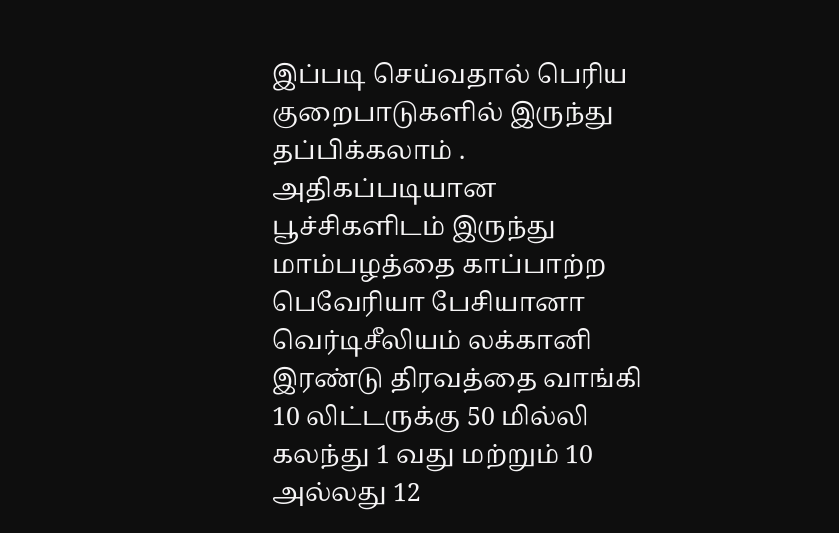இப்படி செய்வதால் பெரிய குறைபாடுகளில் இருந்து தப்பிக்கலாம் . அதிகப்படியான பூச்சிகளிடம் இருந்து மாம்பழத்தை காப்பாற்ற பெவேரியா பேசியானா வெர்டிசீலியம் லக்கானி இரண்டு திரவத்தை வாங்கி 10 லிட்டருக்கு 50 மில்லி கலந்து 1 வது மற்றும் 10 அல்லது 12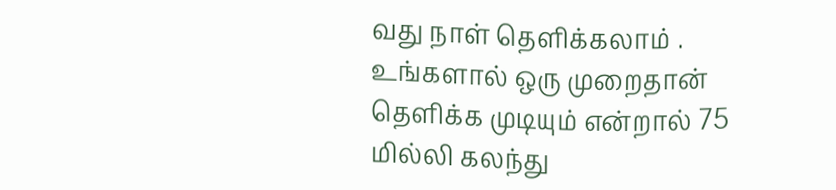வது நாள் தெளிக்கலாம் . உங்களால் ஒரு முறைதான் தெளிக்க முடியும் என்றால் 75 மில்லி கலந்து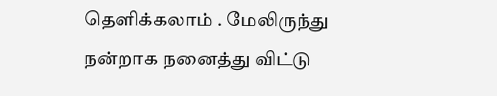தெளிக்கலாம் . மேலிருந்து நன்றாக நனைத்து விட்டு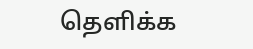தெளிக்க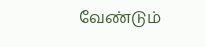வேண்டும்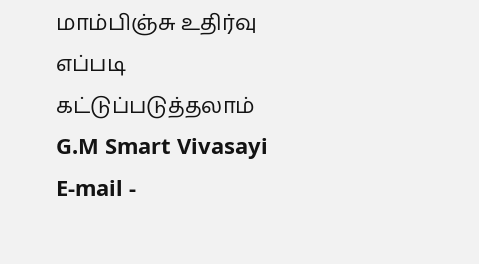மாம்பிஞ்சு உதிர்வு எப்படி கட்டுப்படுத்தலாம்   G.M Smart Vivasayi E-mail -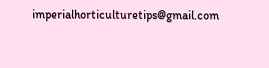imperialhorticulturetips@gmail.com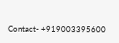Contact- +919003395600